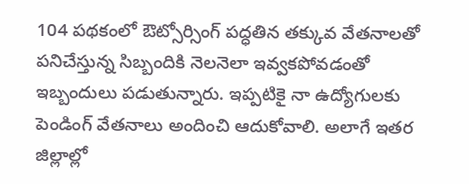104 పథకంలో ఔట్సోర్సింగ్ పద్ధతిన తక్కువ వేతనాలతో పనిచేస్తున్న సిబ్బందికి నెలనెలా ఇవ్వకపోవడంతో ఇబ్బందులు పడుతున్నారు. ఇప్పటికై నా ఉద్యోగులకు పెండింగ్ వేతనాలు అందించి ఆదుకోవాలి. అలాగే ఇతర జిల్లాల్లో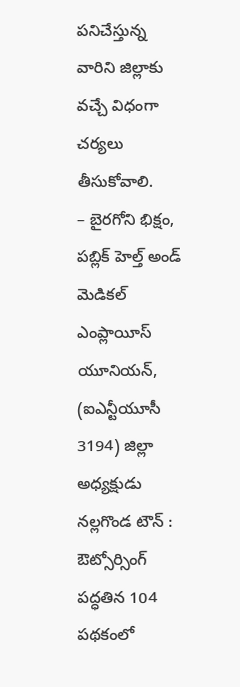పనిచేస్తున్న వారిని జిల్లాకు వచ్చే విధంగా చర్యలు తీసుకోవాలి.
– బైరగోని భిక్షం, పబ్లిక్ హెల్త్ అండ్ మెడికల్ ఎంప్లాయీస్ యూనియన్,
(ఐఎన్టీయూసీ 3194) జిల్లా అధ్యక్షుడు
నల్లగొండ టౌన్ : ఔట్సోర్సింగ్ పద్ధతిన 104 పథకంలో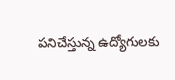పనిచేస్తున్న ఉద్యోగులకు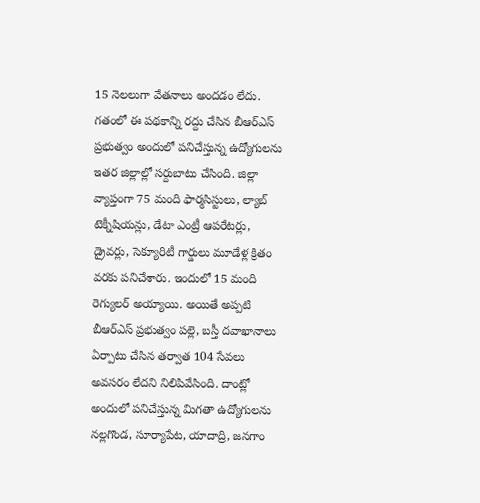15 నెలలుగా వేతనాలు అందడం లేదు. గతంలో ఈ పథకాన్ని రద్దు చేసిన బీఆర్ఎస్ ప్రభుత్వం అందులో పనిచేస్తున్న ఉద్యోగులను ఇతర జిల్లాల్లో సర్దుబాటు చేసింది. జిల్లా వ్యాప్తంగా 75 మంది ఫార్మసిస్టులు, ల్యాబ్ టెక్నీషియన్లు, డేటా ఎంట్రీ ఆపరేటర్లు, డ్రైవర్లు, సెక్యూరిటీ గార్డులు మూడేళ్ల క్రితం వరకు పనిచేశారు. ఇందులో 15 మంది రెగ్యులర్ అయ్యాయి. అయితే అప్పటి బీఆర్ఎస్ ప్రభుత్వం పల్లె, బస్తీ దవాఖానాలు ఏర్పాటు చేసిన తర్వాత 104 సేవలు అవసరం లేదని నిలిపివేసింది. దాంట్లో అందులో పనిచేస్తున్న మిగతా ఉద్యోగులను నల్లగొండ, సూర్యాపేట, యాదాద్రి, జనగాం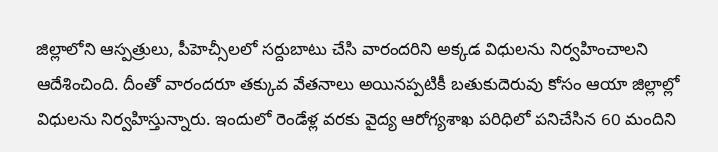జిల్లాలోని ఆస్పత్రులు, పీహెచ్సీలలో సర్దుబాటు చేసి వారందరిని అక్కడ విధులను నిర్వహించాలని ఆదేశించింది. దీంతో వారందరూ తక్కువ వేతనాలు అయినప్పటికీ బతుకుదెరువు కోసం ఆయా జిల్లాల్లో విధులను నిర్వహిస్తున్నారు. ఇందులో రెండేళ్ల వరకు వైద్య ఆరోగ్యశాఖ పరిధిలో పనిచేసిన 60 మందిని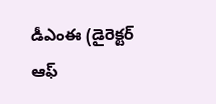డీఎంఈ (డైరెక్టర్ ఆఫ్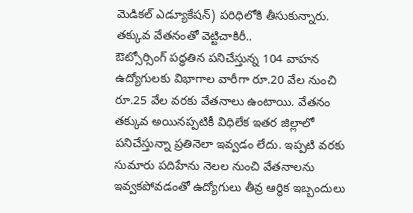మెడికల్ ఎడ్యూకేషన్) పరిధిలోకి తీసుకున్నారు.
తక్కువ వేతనంతో వెట్టిచాకిరీ..
ఔట్సోర్సింగ్ పద్ధతిన పనిచేస్తున్న 104 వాహన ఉద్యోగులకు విభాగాల వారీగా రూ.20 వేల నుంచి రూ.25 వేల వరకు వేతనాలు ఉంటాయి. వేతనం తక్కువ అయినప్పటికీ విధిలేక ఇతర జిల్లాలో పనిచేస్తున్నా ప్రతినెలా ఇవ్వడం లేదు. ఇప్పటి వరకు సుమారు పదిహేను నెలల నుంచి వేతనాలను ఇవ్వకపోవడంతో ఉద్యోగులు తీవ్ర ఆర్థిక ఇబ్బందులు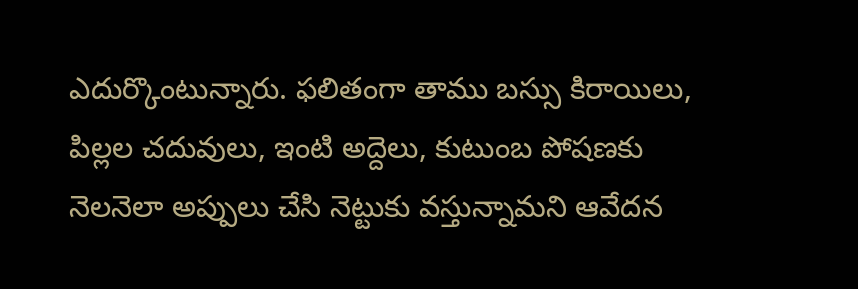ఎదుర్కొంటున్నారు. ఫలితంగా తాము బస్సు కిరాయిలు, పిల్లల చదువులు, ఇంటి అద్దెలు, కుటుంబ పోషణకు నెలనెలా అప్పులు చేసి నెట్టుకు వస్తున్నామని ఆవేదన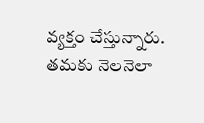వ్యక్తం చేస్తున్నారు. తమకు నెలనెలా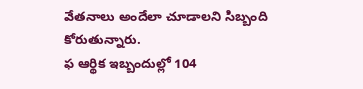వేతనాలు అందేలా చూడాలని సిబ్బంది కోరుతున్నారు.
ఫ ఆర్థిక ఇబ్బందుల్లో 104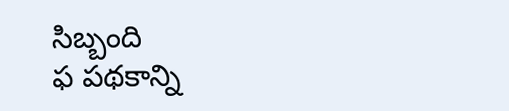సిబ్బంది
ఫ పథకాన్ని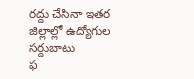రద్దు చేసినా ఇతర జిల్లాల్లో ఉద్యోగుల సర్దుబాటు
ఫ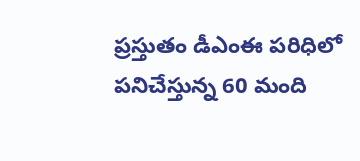ప్రస్తుతం డీఎంఈ పరిధిలో
పనిచేస్తున్న 60 మంది